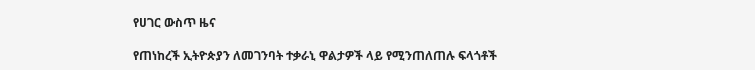የሀገር ውስጥ ዜና

የጠነከረች ኢትዮጵያን ለመገንባት ተቃራኒ ዋልታዎች ላይ የሚንጠለጠሉ ፍላጎቶች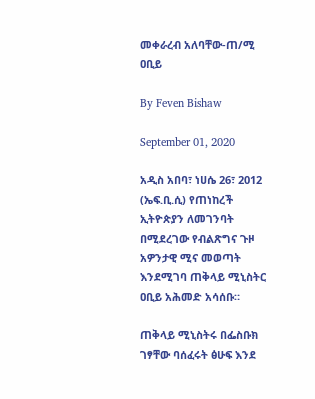መቀራረብ አለባቸው-ጠ/ሚ ዐቢይ

By Feven Bishaw

September 01, 2020

አዲስ አበባ፣ ነሀሴ 26፣ 2012 (ኤፍ.ቢ.ሲ) የጠነከረች ኢትዮጵያን ለመገንባት በሚደረገው የብልጽግና ጉዞ አዎንታዊ ሚና መወጣት እንደሚገባ ጠቅላይ ሚኒስትር ዐቢይ አሕመድ አሳሰቡ።

ጠቅላይ ሚኒስትሩ በፌስቡክ ገፃቸው ባሰፈሩት ፅሁፍ እንደ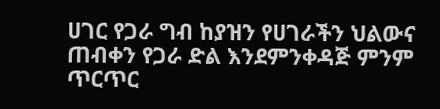ሀገር የጋራ ግብ ከያዝን የሀገራችን ህልውና ጠብቀን የጋራ ድል እንደምንቀዳጅ ምንም ጥርጥር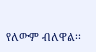የለውም ብለዋል፡፡